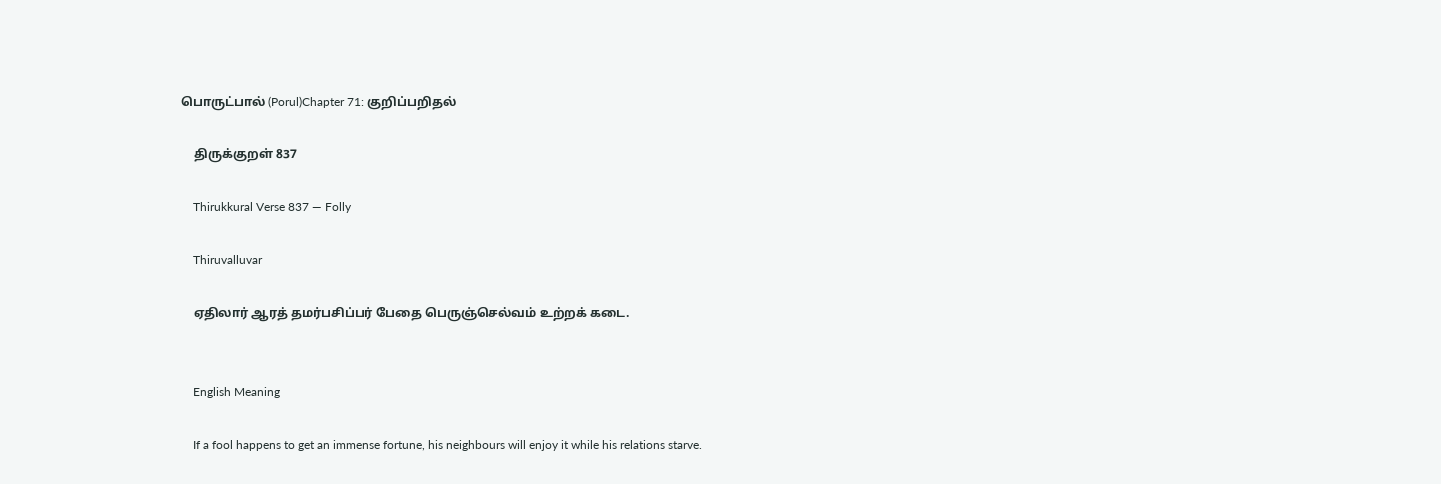பொருட்பால் (Porul)Chapter 71: குறிப்பறிதல்

    திருக்குறள் 837

    Thirukkural Verse 837 — Folly

    Thiruvalluvar

    ஏதிலார் ஆரத் தமர்பசிப்பர் பேதை பெருஞ்செல்வம் உற்றக் கடை.


    English Meaning

    If a fool happens to get an immense fortune, his neighbours will enjoy it while his relations starve.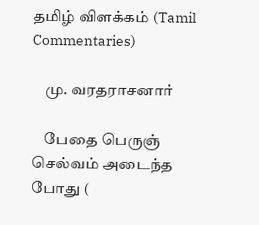தமிழ் விளக்கம் (Tamil Commentaries)

    மு. வரதராசனார்

    பேதை பெருஞ் செல்வம் அடைந்த போது (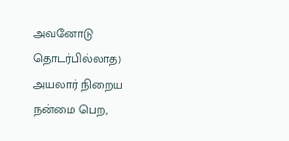அவனோடு தொடர்பில்லாத) அயலார் நிறைய நன்மை பெற,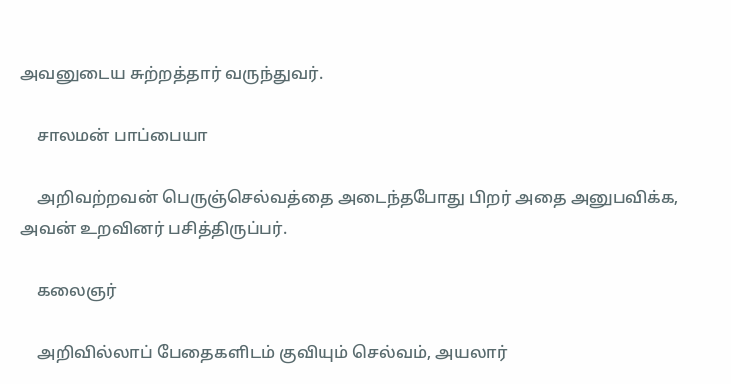அவனுடைய சுற்றத்தார் வருந்துவர்.

    சாலமன் பாப்பையா

    அறிவற்றவன் பெருஞ்செல்வத்தை அடைந்தபோது பிறர் அதை அனுபவிக்க, அவன் உறவினர் பசித்திருப்பர்.

    கலைஞர்

    அறிவில்லாப் பேதைகளிடம் குவியும் செல்வம், அயலார்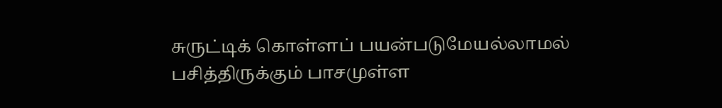சுருட்டிக் கொள்ளப் பயன்படுமேயல்லாமல் பசித்திருக்கும் பாசமுள்ள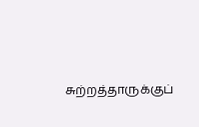சுற்றத்தாருக்குப்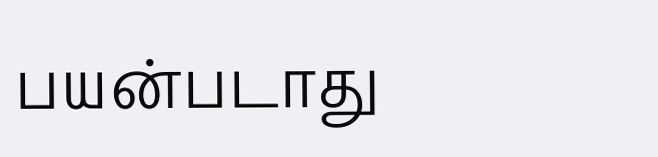பயன்படாது